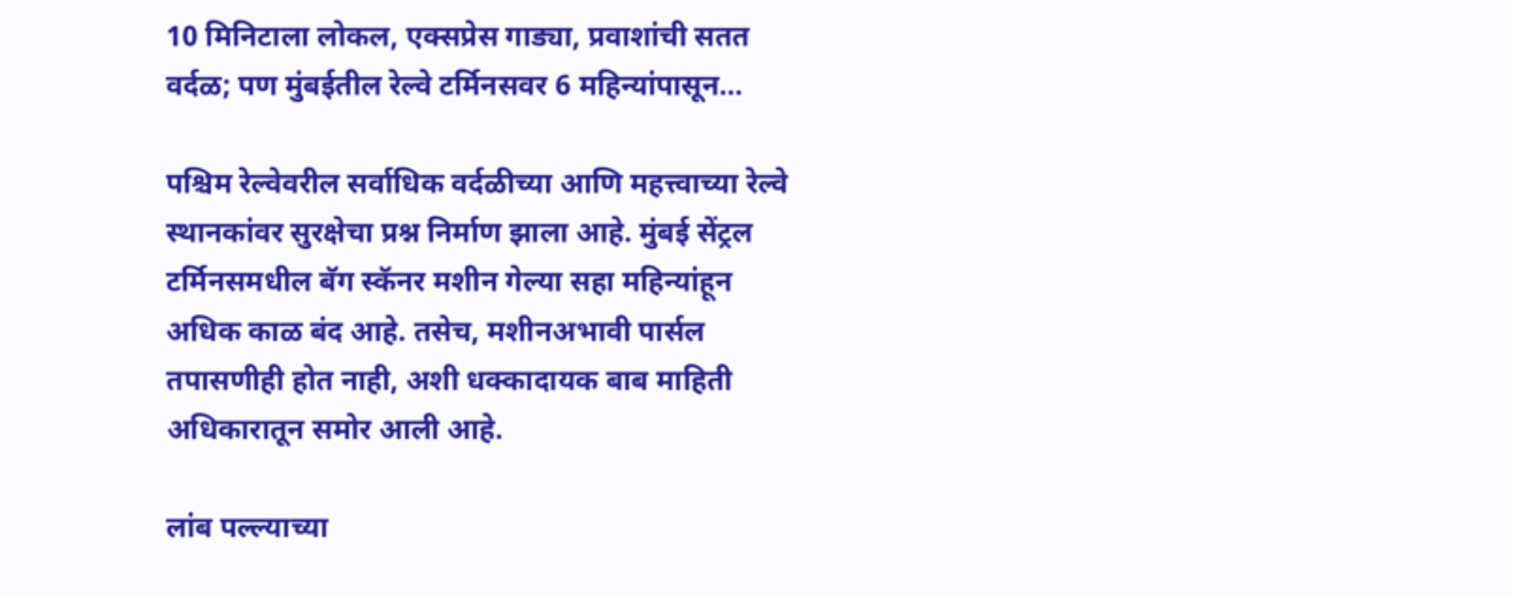10 मिनिटाला लोकल, एक्सप्रेस गाड्या, प्रवाशांची सतत वर्दळ; पण मुंबईतील रेल्वे टर्मिनसवर 6 महिन्यांपासून…

पश्चिम रेल्वेवरील सर्वाधिक वर्दळीच्या आणि महत्त्वाच्या रेल्वे स्थानकांवर सुरक्षेचा प्रश्न निर्माण झाला आहे. मुंबई सेंट्रल टर्मिनसमधील बॅग स्कॅनर मशीन गेल्या सहा महिन्यांहून अधिक काळ बंद आहे. तसेच, मशीनअभावी पार्सल तपासणीही होत नाही, अशी धक्कादायक बाब माहिती अधिकारातून समोर आली आहे.

लांब पल्ल्याच्या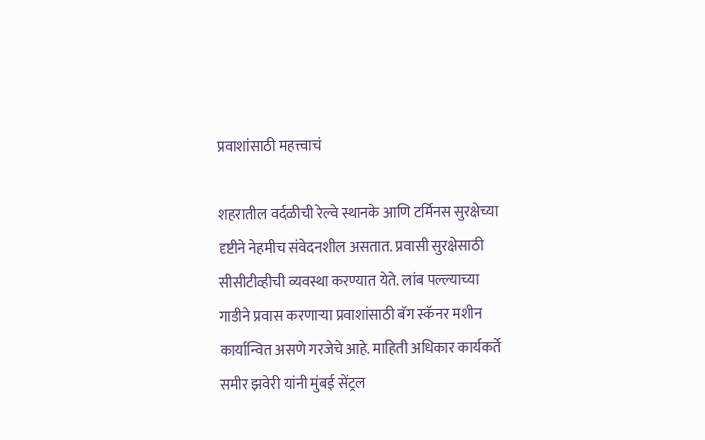प्रवाशांसाठी महत्त्वाचं

शहरातील वर्दळीची रेल्वे स्थानके आणि टर्मिनस सुरक्षेच्या दृष्टीने नेहमीच संवेदनशील असतात. प्रवासी सुरक्षेसाठी सीसीटीव्हीची व्यवस्था करण्यात येते. लांब पल्ल्याच्या गाडीने प्रवास करणाऱ्या प्रवाशांसाठी बॅग स्कॅनर मशीन कार्यान्वित असणे गरजेचे आहे. माहिती अधिकार कार्यकर्ते समीर झवेरी यांनी मुंबई सेंट्रल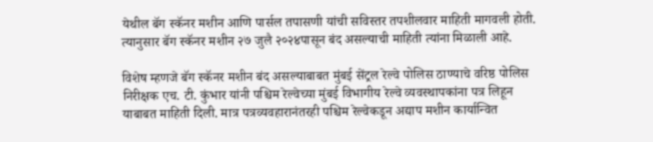येथील बॅग स्कॅनर मशीन आणि पार्सल तपासणी यांची सविस्तर तपशीलवार माहिती मागवली होती. त्यानुसार बॅग स्कॅनर मशीन २७ जुलै २०२४पासून बंद असल्याची माहिती त्यांना मिळाली आहे.

विशेष म्हणजे बॅग स्कॅनर मशीन बंद असल्याबाबत मुंबई सेंट्रल रेल्वे पोलिस ठाण्याचे वरिष्ठ पोलिस निरीक्षक एच. टी. कुंभार यांनी पश्चिम रेल्वेच्या मुंबई विभागीय रेल्वे व्यवस्थापकांना पत्र लिहून याबाबत माहिती दिली. मात्र पत्रव्यवहारानंतरही पश्चिम रेल्वेकडून अद्याप मशीन कार्यान्वित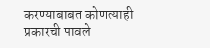करण्याबाबत कोणत्याही प्रकारची पावले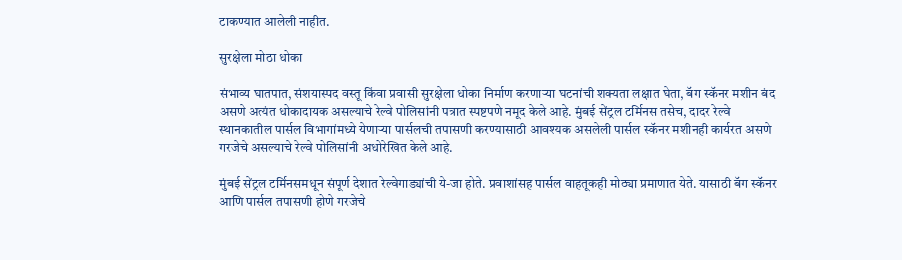टाकण्यात आलेली नाहीत.

सुरक्षेला मोठा धोका

संभाव्य घातपात, संशयास्पद वस्तू किंवा प्रवासी सुरक्षेला धोका निर्माण करणाऱ्या घटनांची शक्यता लक्षात घेता, बॅग स्कॅनर मशीन बंद असणे अत्यंत धोकादायक असल्याचे रेल्वे पोलिसांनी पत्रात स्पष्टपणे नमूद केले आहे. मुंबई सेंट्रल टर्मिनस तसेच, दादर रेल्वे स्थानकातील पार्सल विभागांमध्ये येणाऱ्या पार्सलची तपासणी करण्यासाठी आवश्यक असलेली पार्सल स्कॅनर मशीनही कार्यरत असणे गरजेचे असल्याचे रेल्वे पोलिसांनी अधोरेखित केले आहे.

मुंबई सेंट्रल टर्मिनसमधून संपूर्ण देशात रेल्वेगाड्यांची ये-जा होते. प्रवाशांसह पार्सल वाहतूकही मोठ्या प्रमाणात येते. यासाठी बॅग स्कॅनर आणि पार्सल तपासणी होणे गरजेचे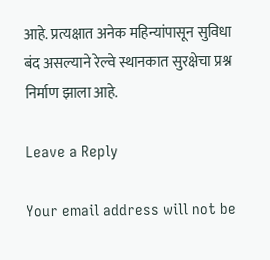आहे. प्रत्यक्षात अनेक महिन्यांपासून सुविधा बंद असल्याने रेल्वे स्थानकात सुरक्षेचा प्रश्न निर्माण झाला आहे.

Leave a Reply

Your email address will not be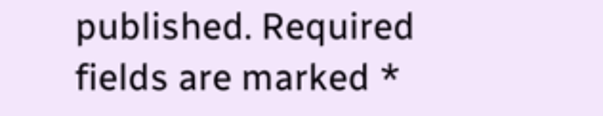published. Required fields are marked *